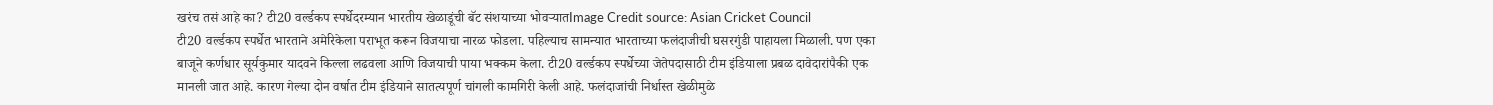खरंच तसं आहे का? टी20 वर्ल्डकप स्पर्धेदरम्यान भारतीय खेळाडूंची बॅट संशयाच्या भोवऱ्यातImage Credit source: Asian Cricket Council
टी20 वर्ल्डकप स्पर्धेत भारताने अमेरिकेला पराभूत करून विजयाचा नारळ फोडला. पहिल्याच सामन्यात भारताच्या फलंदाजीची घसरगुंडी पाहायला मिळाली. पण एका बाजूने कर्णधार सूर्यकुमार यादवने किल्ला लढवला आणि विजयाची पाया भक्कम केला. टी20 वर्ल्डकप स्पर्धेच्या जेतेपदासाठी टीम इंडियाला प्रबळ दावेदारांपैकी एक मानली जात आहे. कारण गेल्या दोन वर्षात टीम इंडियाने सातत्यपूर्ण चांगली कामगिरी केली आहे. फलंदाजांची निर्धास्त खेळीमुळे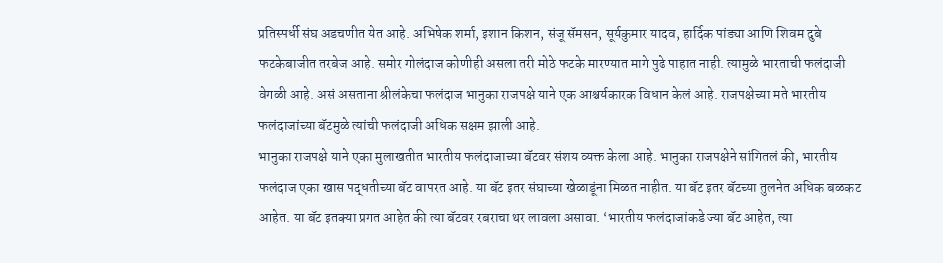प्रतिस्पर्धी संघ अडचणीत येत आहे. अभिषेक शर्मा, इशान किशन, संजू सॅमसन, सूर्यकुमार यादव, हार्दिक पांड्या आणि शिवम दुबे फटकेबाजीत तरबेज आहे. समोर गोलंदाज कोणीही असला तरी मोठे फटके मारण्यात मागे पुढे पाहात नाही. त्यामुळे भारताची फलंदाजी वेगळी आहे. असं असताना श्रीलंकेचा फलंदाज भानुका राजपक्षे याने एक आश्चर्यकारक विधान केलं आहे. राजपक्षेच्या मते भारतीय फलंदाजांच्या बॅटमुळे त्यांची फलंदाजी अधिक सक्षम झाली आहे.
भानुका राजपक्षे याने एका मुलाखतीत भारतीय फलंदाजाच्या बॅटवर संशय व्यक्त केला आहे. भानुका राजपक्षेने सांगितलं की, भारतीय फलंदाज एका खास पद्धतीच्या बॅट वापरत आहे. या बॅट इतर संघाच्या खेळाडूंना मिळत नाहीत. या बॅट इतर बॅटच्या तुलनेत अधिक बळकट आहेत. या बॅट इतक्या प्रगत आहेत की त्या बॅटवर रबराचा थर लावला असावा. ‘भारतीय फलंदाजांकडे ज्या बॅट आहेत, त्या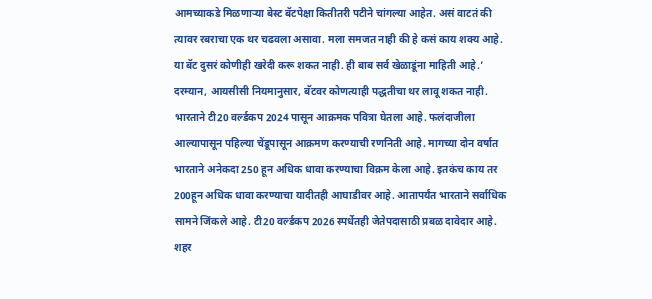आमच्याकडे मिळणाऱ्या बेस्ट बॅटपेक्षा कितीतरी पटीने चांगल्या आहेत. असं वाटतं की त्यावर रबराचा एक थर चढवला असावा. मला समजत नाही की हे कसं काय शक्य आहे. या बॅट दुसरं कोणीही खरेदी करू शकत नाही. ही बाब सर्व खेळाडूंना माहिती आहे.’ दरम्यान, आयसीसी नियमानुसार, बॅटवर कोणत्याही पद्धतीचा थर लावू शकत नाही.
भारताने टी20 वर्ल्डकप 2024 पासून आक्रमक पवित्रा घेतला आहे. फलंदाजीला आल्यापासून पहिल्या चेंडूपासून आक्रमण करण्याची रणनिती आहे. मागच्या दोन वर्षात भारताने अनेकदा 250 हून अधिक धावा करण्याचा विक्रम केला आहे. इतकंच काय तर 200हून अधिक धावा करण्याचा यादीतही आघाडीवर आहे. आतापर्यंत भारताने सर्वाधिक सामने जिंकले आहे. टी20 वर्ल्डकप 2026 स्पर्धेतही जेतेपदासाठी प्रबळ दावेदार आहे.
शहर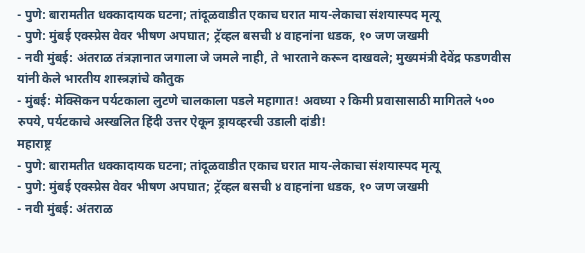- पुणे: बारामतीत धक्कादायक घटना; तांदूळवाडीत एकाच घरात माय-लेकाचा संशयास्पद मृत्यू
- पुणे: मुंबई एक्स्प्रेस वेवर भीषण अपघात; ट्रॅव्हल बसची ४ वाहनांना धडक, १० जण जखमी
- नवी मुंबई: अंतराळ तंत्रज्ञानात जगाला जे जमले नाही, ते भारताने करून दाखवले; मुख्यमंत्री देवेंद्र फडणवीस यांनी केले भारतीय शास्त्रज्ञांचे कौतुक
- मुंबई: मेक्सिकन पर्यटकाला लुटणे चालकाला पडले महागात! अवघ्या २ किमी प्रवासासाठी मागितले ५०० रुपये, पर्यटकाचे अस्खलित हिंदी उत्तर ऐकून ड्रायव्हरची उडाली दांडी!
महाराष्ट्र
- पुणे: बारामतीत धक्कादायक घटना; तांदूळवाडीत एकाच घरात माय-लेकाचा संशयास्पद मृत्यू
- पुणे: मुंबई एक्स्प्रेस वेवर भीषण अपघात; ट्रॅव्हल बसची ४ वाहनांना धडक, १० जण जखमी
- नवी मुंबई: अंतराळ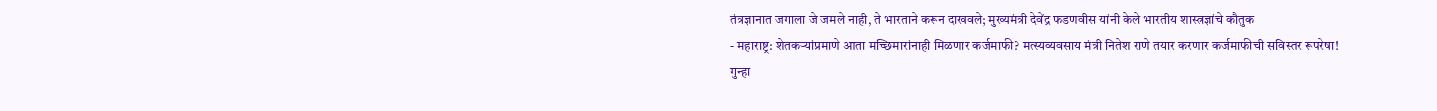तंत्रज्ञानात जगाला जे जमले नाही, ते भारताने करून दाखवले; मुख्यमंत्री देवेंद्र फडणवीस यांनी केले भारतीय शास्त्रज्ञांचे कौतुक
- महाराष्ट्र: शेतकऱ्यांप्रमाणे आता मच्छिमारांनाही मिळणार कर्जमाफी? मत्स्यव्यवसाय मंत्री नितेश राणे तयार करणार कर्जमाफीची सविस्तर रूपरेषा!
गुन्हा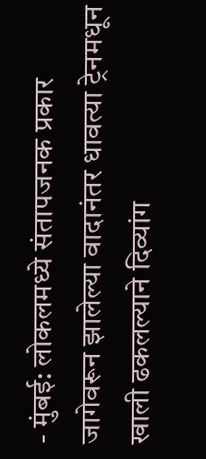- मुंबई: लोकलमध्ये संतापजनक प्रकार जागेवरून झालेल्या वादानंतर धावत्या ट्रेनमधून खाली ढकलल्याने दिव्यांग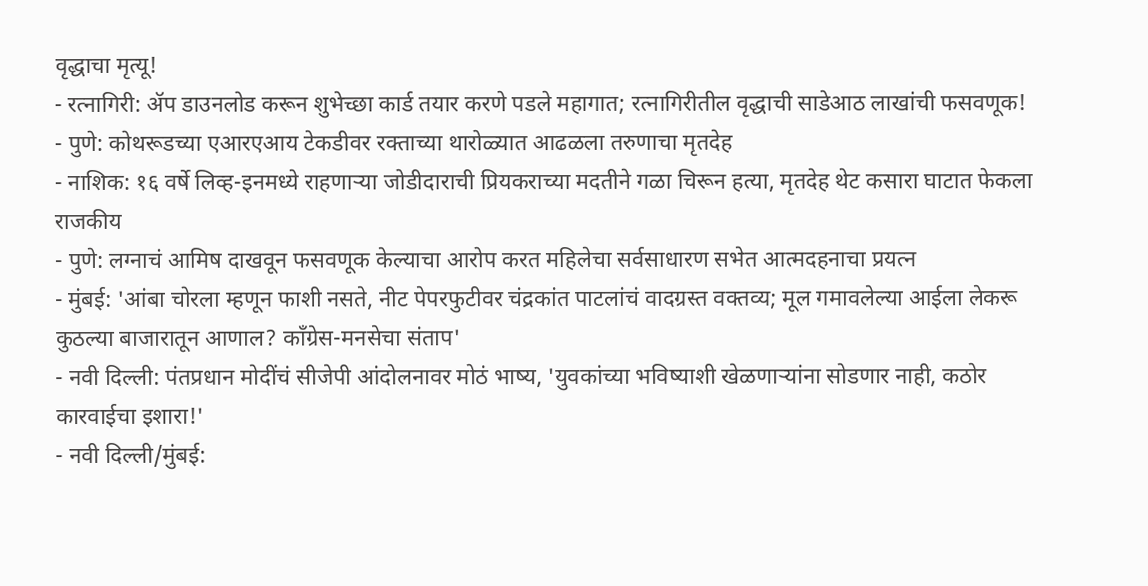वृद्धाचा मृत्यू!
- रत्नागिरी: ॲप डाउनलोड करून शुभेच्छा कार्ड तयार करणे पडले महागात; रत्नागिरीतील वृद्धाची साडेआठ लाखांची फसवणूक!
- पुणे: कोथरूडच्या एआरएआय टेकडीवर रक्ताच्या थारोळ्यात आढळला तरुणाचा मृतदेह
- नाशिक: १६ वर्षे लिव्ह-इनमध्ये राहणाऱ्या जोडीदाराची प्रियकराच्या मदतीने गळा चिरून हत्या, मृतदेह थेट कसारा घाटात फेकला
राजकीय
- पुणे: लग्नाचं आमिष दाखवून फसवणूक केल्याचा आरोप करत महिलेचा सर्वसाधारण सभेत आत्मदहनाचा प्रयत्न
- मुंबई: 'आंबा चोरला म्हणून फाशी नसते, नीट पेपरफुटीवर चंद्रकांत पाटलांचं वादग्रस्त वक्तव्य; मूल गमावलेल्या आईला लेकरू कुठल्या बाजारातून आणाल? काँग्रेस-मनसेचा संताप'
- नवी दिल्ली: पंतप्रधान मोदींचं सीजेपी आंदोलनावर मोठं भाष्य, 'युवकांच्या भविष्याशी खेळणाऱ्यांना सोडणार नाही, कठोर कारवाईचा इशारा!'
- नवी दिल्ली/मुंबई: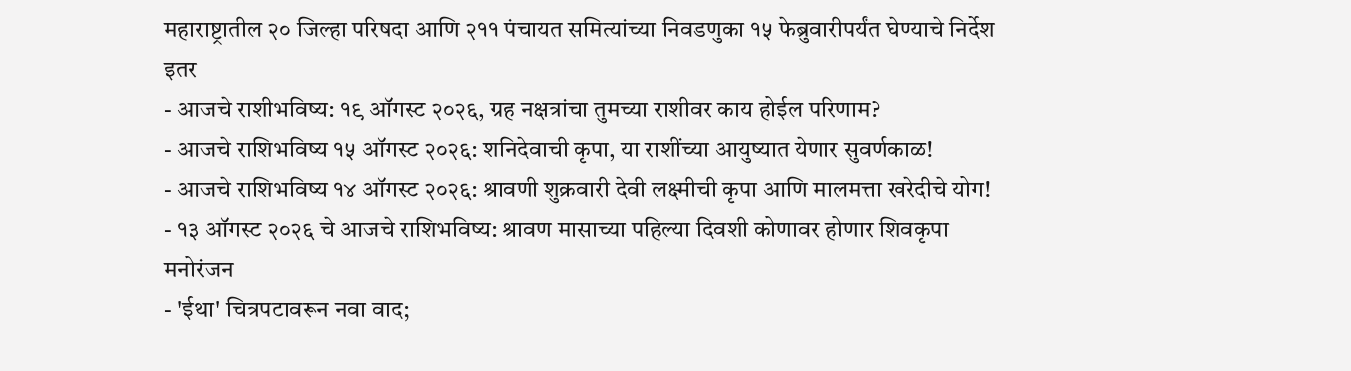महाराष्ट्रातील २० जिल्हा परिषदा आणि २११ पंचायत समित्यांच्या निवडणुका १५ फेब्रुवारीपर्यंत घेण्याचे निर्देश
इतर
- आजचे राशीभविष्य: १९ ऑगस्ट २०२६, ग्रह नक्षत्रांचा तुमच्या राशीवर काय होईल परिणाम?
- आजचे राशिभविष्य १५ ऑगस्ट २०२६: शनिदेवाची कृपा, या राशींच्या आयुष्यात येणार सुवर्णकाळ!
- आजचे राशिभविष्य १४ ऑगस्ट २०२६: श्रावणी शुक्रवारी देवी लक्ष्मीची कृपा आणि मालमत्ता खरेदीचे योग!
- १३ ऑगस्ट २०२६ चे आजचे राशिभविष्य: श्रावण मासाच्या पहिल्या दिवशी कोणावर होणार शिवकृपा
मनोरंजन
- 'ईथा' चित्रपटावरून नवा वाद;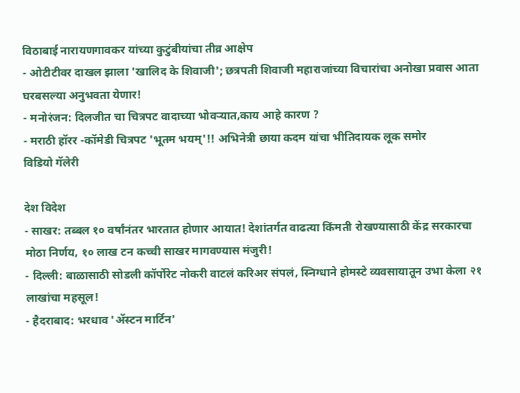विठाबाई नारायणगावकर यांच्या कुटुंबीयांचा तीव्र आक्षेप
- ओटीटीवर दाखल झाला 'खालिद के शिवाजी'; छत्रपती शिवाजी महाराजांच्या विचारांचा अनोखा प्रवास आता घरबसल्या अनुभवता येणार!
- मनोरंजन: दिलजीत चा चित्रपट वादाच्या भोवऱ्यात,काय आहे कारण ?
- मराठी हॉरर -कॉमेडी चित्रपट 'भूतम भयम्'!! अभिनेत्री छाया कदम यांचा भीतिदायक लूक समोर
विडियो गॅलेरी

देश विदेश
- साखर: तब्बल १० वर्षांनंतर भारतात होणार आयात! देशांतर्गत वाढत्या किंमती रोखण्यासाठी केंद्र सरकारचा मोठा निर्णय, १० लाख टन कच्ची साखर मागवण्यास मंजुरी!
- दिल्ली: बाळासाठी सोडली कॉर्पोरेट नोकरी वाटलं करिअर संपलं, स्निग्धाने होमस्टे व्यवसायातून उभा केला २१ लाखांचा महसूल!
- हैदराबाद: भरधाव 'ॲस्टन मार्टिन'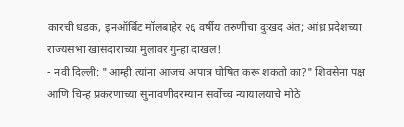कारची धडक, इनऑर्बिट मॉलबाहेर २६ वर्षीय तरुणीचा दुःखद अंत; आंध्र प्रदेशच्या राज्यसभा खासदाराच्या मुलावर गुन्हा दाखल!
- नवी दिल्ली: "आम्ही त्यांना आजच अपात्र घोषित करू शकतो का?" शिवसेना पक्ष आणि चिन्ह प्रकरणाच्या सुनावणीदरम्यान सर्वोच्च न्यायालयाचे मोठे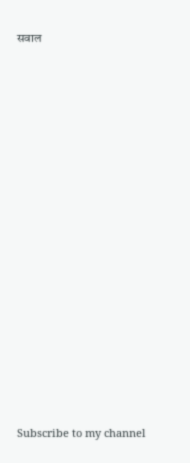सवाल

























Subscribe to my channel